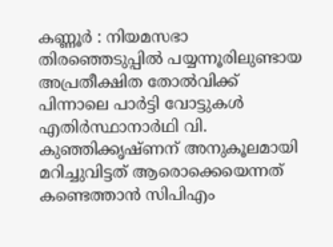കണ്ണൂർ : നിയമസഭാ തിരഞ്ഞെടുപ്പിൽ പയ്യന്നൂരിലുണ്ടായ അപ്രതീക്ഷിത തോൽവിക്ക് പിന്നാലെ പാർട്ടി വോട്ടുകൾ എതിർസ്ഥാനാർഥി വി. കുഞ്ഞിക്കൃഷ്ണന് അനുകൂലമായി മറിച്ചുവിട്ടത് ആരൊക്കെയെന്നത് കണ്ടെത്താൻ സിപിഎം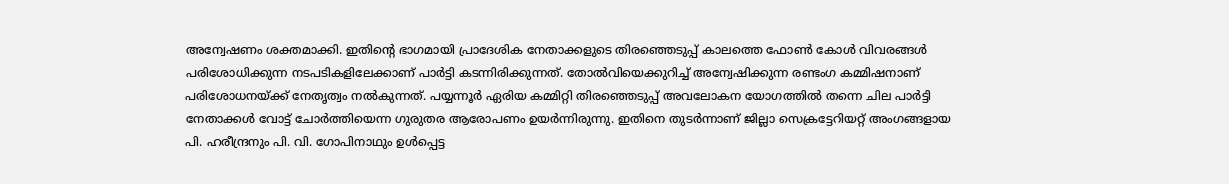അന്വേഷണം ശക്തമാക്കി. ഇതിന്റെ ഭാഗമായി പ്രാദേശിക നേതാക്കളുടെ തിരഞ്ഞെടുപ്പ് കാലത്തെ ഫോൺ കോൾ വിവരങ്ങൾ പരിശോധിക്കുന്ന നടപടികളിലേക്കാണ് പാർട്ടി കടന്നിരിക്കുന്നത്. തോൽവിയെക്കുറിച്ച് അന്വേഷിക്കുന്ന രണ്ടംഗ കമ്മിഷനാണ് പരിശോധനയ്ക്ക് നേതൃത്വം നൽകുന്നത്. പയ്യന്നൂർ ഏരിയ കമ്മിറ്റി തിരഞ്ഞെടുപ്പ് അവലോകന യോഗത്തിൽ തന്നെ ചില പാർട്ടി നേതാക്കൾ വോട്ട് ചോർത്തിയെന്ന ഗുരുതര ആരോപണം ഉയർന്നിരുന്നു. ഇതിനെ തുടർന്നാണ് ജില്ലാ സെക്രട്ടേറിയറ്റ് അംഗങ്ങളായ പി. ഹരീന്ദ്രനും പി. വി. ഗോപിനാഥും ഉൾപ്പെട്ട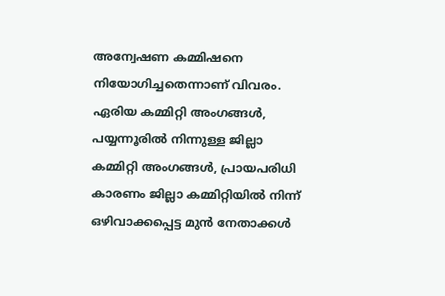അന്വേഷണ കമ്മിഷനെ നിയോഗിച്ചതെന്നാണ് വിവരം.
ഏരിയ കമ്മിറ്റി അംഗങ്ങൾ, പയ്യന്നൂരിൽ നിന്നുള്ള ജില്ലാ കമ്മിറ്റി അംഗങ്ങൾ, പ്രായപരിധി കാരണം ജില്ലാ കമ്മിറ്റിയിൽ നിന്ന് ഒഴിവാക്കപ്പെട്ട മുൻ നേതാക്കൾ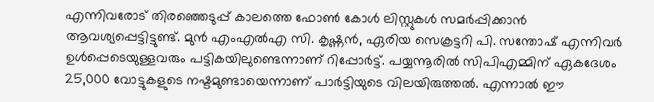എന്നിവരോട് തിരഞ്ഞെടുപ്പ് കാലത്തെ ഫോൺ കോൾ ലിസ്റ്റുകൾ സമർപ്പിക്കാൻ ആവശ്യപ്പെട്ടിട്ടുണ്ട്. മുൻ എംഎൽഎ സി. കൃഷ്ണൻ, ഏരിയ സെക്രട്ടറി പി. സന്തോഷ് എന്നിവർ ഉൾപ്പെടെയുള്ളവരും പട്ടികയിലുണ്ടെന്നാണ് റിപ്പോർട്ട്. പയ്യന്നൂരിൽ സിപിഎമ്മിന് ഏകദേശം 25,000 വോട്ടുകളുടെ നഷ്ടമുണ്ടായെന്നാണ് പാർട്ടിയുടെ വിലയിരുത്തൽ. എന്നാൽ ഈ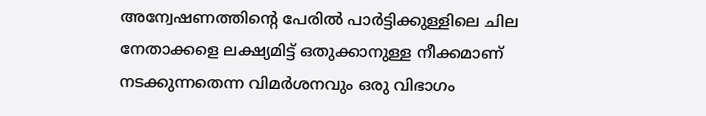അന്വേഷണത്തിന്റെ പേരിൽ പാർട്ടിക്കുള്ളിലെ ചില നേതാക്കളെ ലക്ഷ്യമിട്ട് ഒതുക്കാനുള്ള നീക്കമാണ് നടക്കുന്നതെന്ന വിമർശനവും ഒരു വിഭാഗം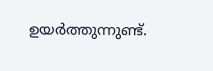ഉയർത്തുന്നുണ്ട്.